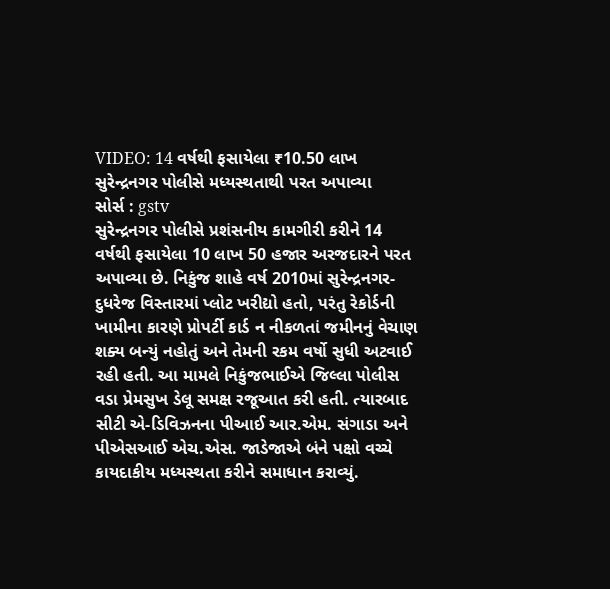VIDEO: 14 વર્ષથી ફસાયેલા ₹10.50 લાખ સુરેન્દ્રનગર પોલીસે મધ્યસ્થતાથી પરત અપાવ્યા
સોર્સ : gstv
સુરેન્દ્રનગર પોલીસે પ્રશંસનીય કામગીરી કરીને 14 વર્ષથી ફસાયેલા 10 લાખ 50 હજાર અરજદારને પરત અપાવ્યા છે. નિકુંજ શાહે વર્ષ 2010માં સુરેન્દ્રનગર-દુધરેજ વિસ્તારમાં પ્લોટ ખરીદ્યો હતો, પરંતુ રેકોર્ડની ખામીના કારણે પ્રોપર્ટી કાર્ડ ન નીકળતાં જમીનનું વેચાણ શક્ય બન્યું નહોતું અને તેમની રકમ વર્ષો સુધી અટવાઈ રહી હતી. આ મામલે નિકુંજભાઈએ જિલ્લા પોલીસ વડા પ્રેમસુખ ડેલૂ સમક્ષ રજૂઆત કરી હતી. ત્યારબાદ સીટી એ-ડિવિઝનના પીઆઈ આર.એમ. સંગાડા અને પીએસઆઈ એચ.એસ. જાડેજાએ બંને પક્ષો વચ્ચે કાયદાકીય મધ્યસ્થતા કરીને સમાધાન કરાવ્યું.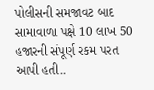પોલીસની સમજાવટ બાદ સામાવાળા પક્ષે 10 લાખ 50 હજારની સંપૂર્ણ રકમ પરત આપી હતી..